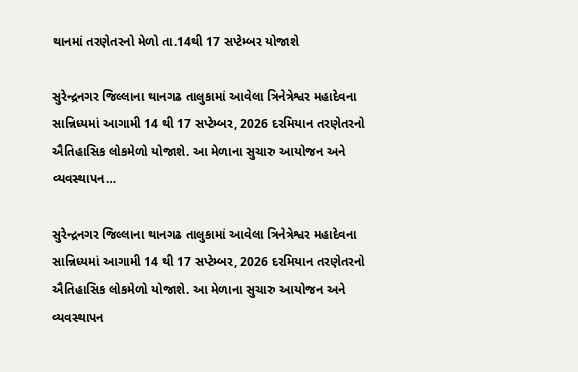થાનમાં તરણેતરનો મેળો તા.14થી 17 સપ્ટેમ્બર યોજાશે

સુરેન્દ્રનગર જિલ્લાના થાનગઢ તાલુકામાં આવેલા ત્રિનેત્રેશ્વર મહાદેવના સાન્નિધ્યમાં આગામી 14 થી 17 સપ્ટેમ્બર, 2026 દરમિયાન તરણેતરનો ઐતિહાસિક લોકમેળો યોજાશે. આ મેળાના સુચારુ આયોજન અને વ્યવસ્થાપન…

સુરેન્દ્રનગર જિલ્લાના થાનગઢ તાલુકામાં આવેલા ત્રિનેત્રેશ્વર મહાદેવના સાન્નિધ્યમાં આગામી 14 થી 17 સપ્ટેમ્બર, 2026 દરમિયાન તરણેતરનો ઐતિહાસિક લોકમેળો યોજાશે. આ મેળાના સુચારુ આયોજન અને વ્યવસ્થાપન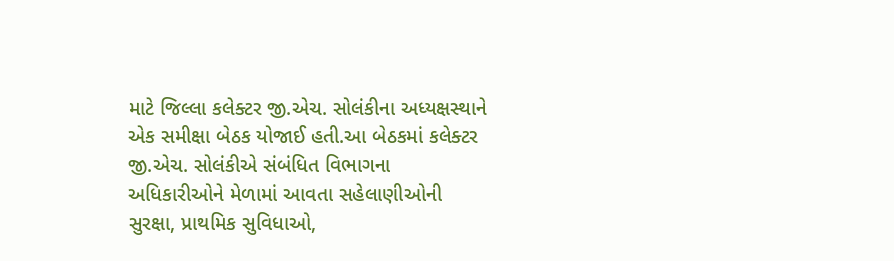માટે જિલ્લા કલેક્ટર જી.એચ. સોલંકીના અધ્યક્ષસ્થાને એક સમીક્ષા બેઠક યોજાઈ હતી.આ બેઠકમાં કલેક્ટર જી.એચ. સોલંકીએ સંબંધિત વિભાગના અધિકારીઓને મેળામાં આવતા સહેલાણીઓની સુરક્ષા, પ્રાથમિક સુવિધાઓ,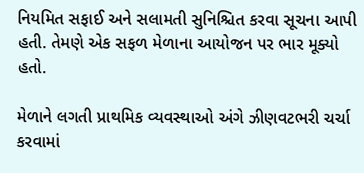નિયમિત સફાઈ અને સલામતી સુનિશ્ચિત કરવા સૂચના આપી હતી. તેમણે એક સફળ મેળાના આયોજન પર ભાર મૂક્યો હતો.

મેળાને લગતી પ્રાથમિક વ્યવસ્થાઓ અંગે ઝીણવટભરી ચર્ચા કરવામાં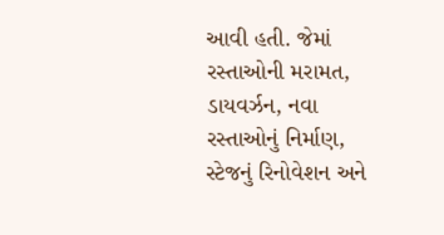આવી હતી. જેમાં રસ્તાઓની મરામત, ડાયવર્ઝન, નવા રસ્તાઓનું નિર્માણ, સ્ટેજનું રિનોવેશન અને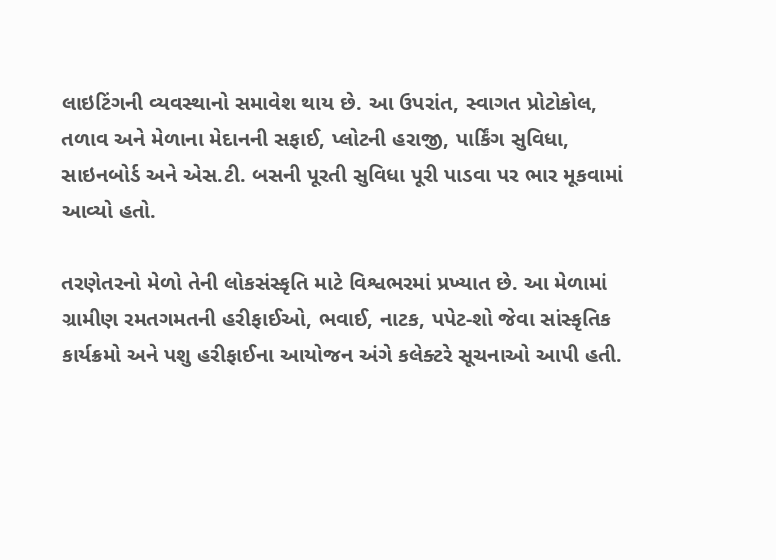લાઇટિંગની વ્યવસ્થાનો સમાવેશ થાય છે. આ ઉપરાંત, સ્વાગત પ્રોટોકોલ, તળાવ અને મેળાના મેદાનની સફાઈ, પ્લોટની હરાજી, પાર્કિંગ સુવિધા, સાઇનબોર્ડ અને એસ.ટી. બસની પૂરતી સુવિધા પૂરી પાડવા પર ભાર મૂકવામાં આવ્યો હતો.

તરણેતરનો મેળો તેની લોકસંસ્કૃતિ માટે વિશ્વભરમાં પ્રખ્યાત છે. આ મેળામાં ગ્રામીણ રમતગમતની હરીફાઈઓ, ભવાઈ, નાટક, પપેટ-શો જેવા સાંસ્કૃતિક કાર્યક્રમો અને પશુ હરીફાઈના આયોજન અંગે કલેક્ટરે સૂચનાઓ આપી હતી.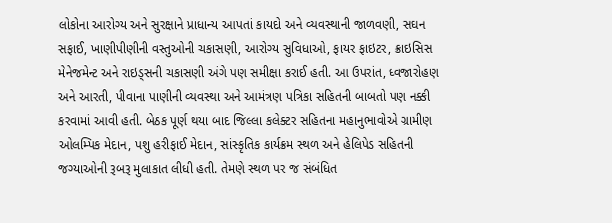લોકોના આરોગ્ય અને સુરક્ષાને પ્રાધાન્ય આપતાં કાયદો અને વ્યવસ્થાની જાળવણી, સઘન સફાઈ, ખાણીપીણીની વસ્તુઓની ચકાસણી, આરોગ્ય સુવિધાઓ, ફાયર ફાઇટર, ક્રાઇસિસ મેનેજમેન્ટ અને રાઇડ્સની ચકાસણી અંગે પણ સમીક્ષા કરાઈ હતી. આ ઉપરાંત, ધ્વજારોહણ અને આરતી, પીવાના પાણીની વ્યવસ્થા અને આમંત્રણ પત્રિકા સહિતની બાબતો પણ નક્કી કરવામાં આવી હતી. બેઠક પૂર્ણ થયા બાદ જિલ્લા કલેક્ટર સહિતના મહાનુભાવોએ ગ્રામીણ ઓલમ્પિક મેદાન, પશુ હરીફાઈ મેદાન, સાંસ્કૃતિક કાર્યક્રમ સ્થળ અને હેલિપેડ સહિતની જગ્યાઓની રૂબરૂ મુલાકાત લીધી હતી. તેમણે સ્થળ પર જ સંબંધિત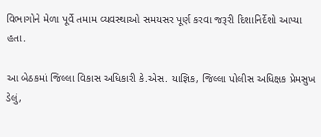વિભાગોને મેળા પૂર્વે તમામ વ્યવસ્થાઓ સમયસર પૂર્ણ કરવા જરૂરી દિશાનિર્દેશો આપ્યા હતા.

આ બેઠકમાં જિલ્લા વિકાસ અધિકારી કે.એસ. યાજ્ઞિક, જિલ્લા પોલીસ અધિક્ષક પ્રેમસુખ ડેલું,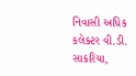નિવાસી અધિક કલેક્ટર વી.ડી. સાકરિયા,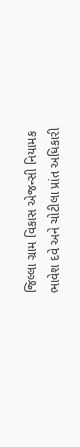જિલ્લા ગ્રામ વિકાસ એજન્સી નિયામક ભાવેશ દવે અને ચોટીલા પ્રાંત અધિકારી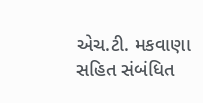એચ.ટી. મકવાણા સહિત સંબંધિત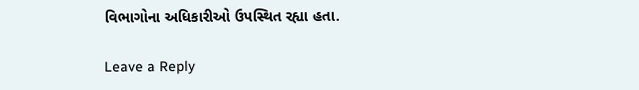વિભાગોના અધિકારીઓ ઉપસ્થિત રહ્યા હતા.

Leave a Reply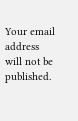Your email address will not be published.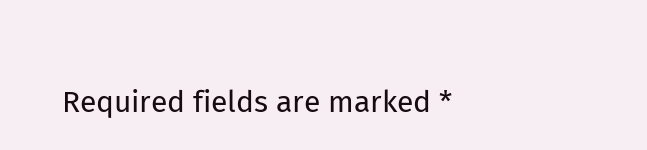Required fields are marked *